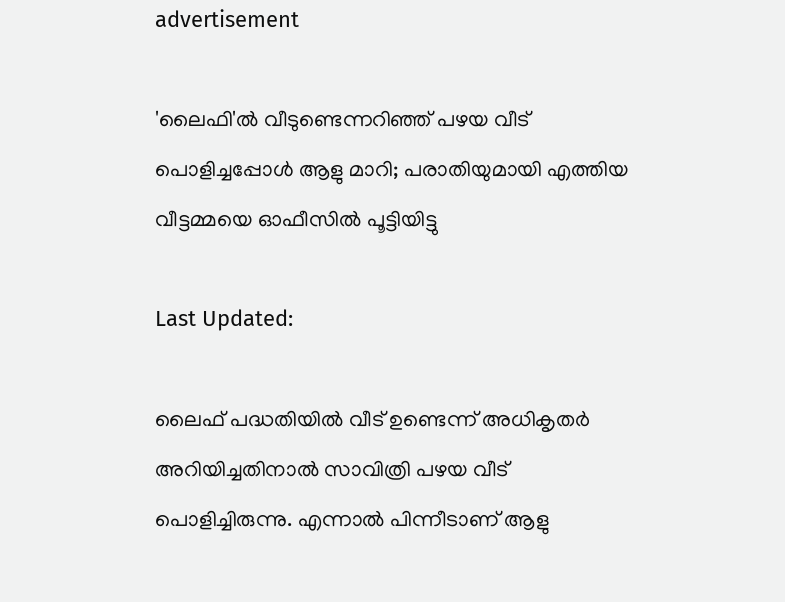advertisement

'ലൈഫി'ൽ വീടുണ്ടെന്നറിഞ്ഞ് പഴയ വീട് പൊളിച്ചപ്പോൾ ആളു മാറി; പരാതിയുമായി എത്തിയ വീട്ടമ്മയെ ഓഫീസിൽ പൂട്ടിയിട്ടു

Last Updated:

ലൈഫ് പദ്ധതിയിൽ വീട് ഉണ്ടെന്ന് അധികൃതർ അറിയിച്ചതിനാൽ സാവിത്രി പഴയ വീട് പൊളിച്ചിരുന്നു. എന്നാൽ പിന്നീടാണ് ആളു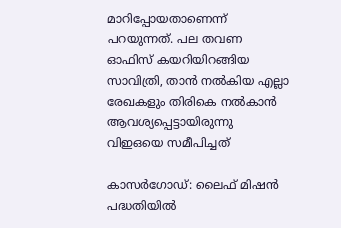മാറിപ്പോയതാണെന്ന് പറയുന്നത്. പല തവണ ഓഫിസ് കയറിയിറങ്ങിയ സാവിത്രി, താൻ നൽകിയ എല്ലാ രേഖകളും തിരികെ നൽകാൻ ആവശ്യപ്പെട്ടായിരുന്നു വിഇഒയെ സമീപിച്ചത്

കാസർഗോഡ്: ലൈഫ് മിഷൻ പദ്ധതിയിൽ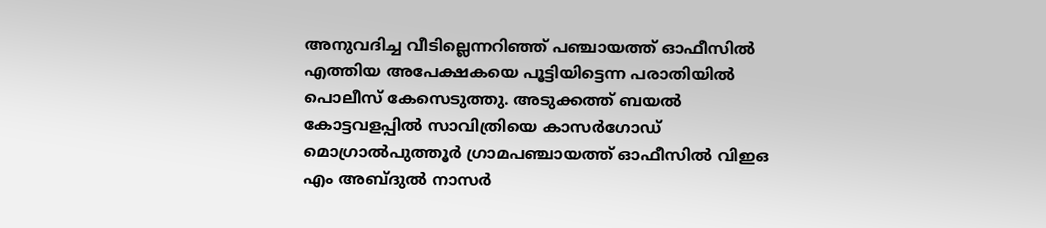അനുവദിച്ച വീടില്ലെന്നറിഞ്ഞ് പഞ്ചായത്ത് ഓഫീസിൽ എത്തിയ അപേക്ഷകയെ പൂട്ടിയിട്ടെന്ന പരാതിയില്‍ പൊലീസ് കേസെടുത്തു. അടുക്കത്ത് ബയൽ കോട്ടവളപ്പിൽ സാവിത്രിയെ കാസർഗോഡ് മൊഗ്രാൽപുത്തൂർ ഗ്രാമപഞ്ചായത്ത് ഓഫീസിൽ വിഇഒ എം അബ്ദുൽ നാസർ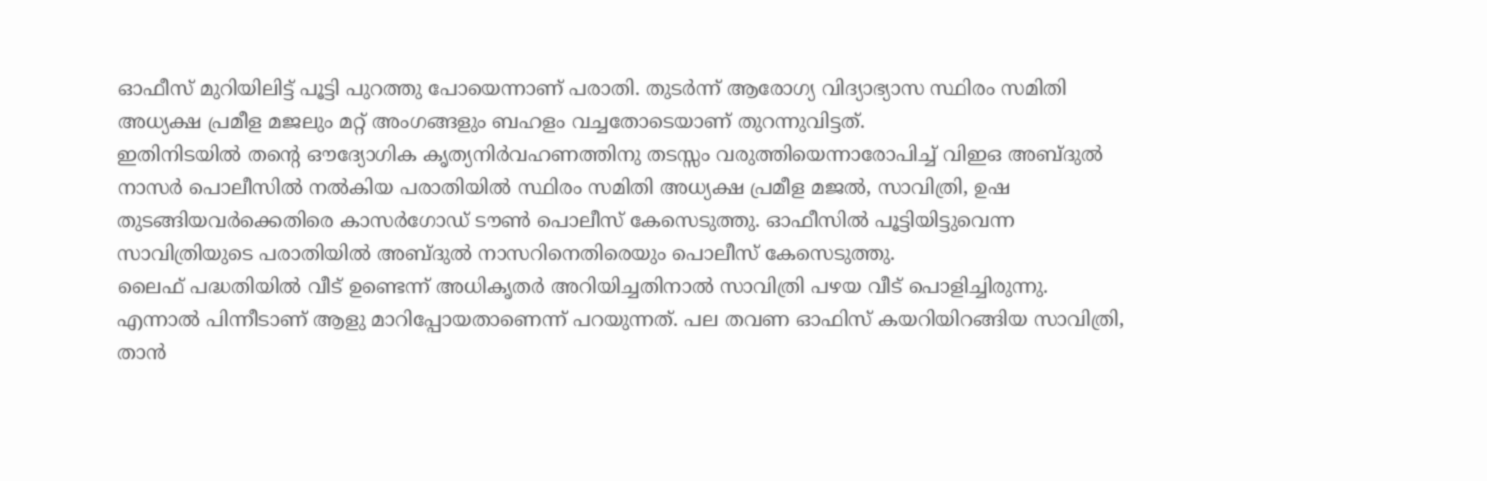ഓഫീസ് മുറിയിലിട്ട് പൂട്ടി പുറത്തു പോയെന്നാണ് പരാതി. തുടർന്ന് ആരോഗ്യ വിദ്യാഭ്യാസ സ്ഥിരം സമിതി അധ്യക്ഷ പ്രമീള മജലും മറ്റ് അംഗങ്ങളും ബഹളം വച്ചതോടെയാണ് തുറന്നുവിട്ടത്.
ഇതിനിടയിൽ തന്റെ ഔദ്യോഗിക കൃത്യനിർവഹണത്തിനു തടസ്സം വരുത്തിയെന്നാരോപിച്ച് വിഇഒ അബ്ദുൽ നാസർ പൊലീസിൽ നൽകിയ പരാതിയിൽ സ്ഥിരം സമിതി അധ്യക്ഷ പ്രമീള മജൽ, സാവിത്രി, ഉഷ തുടങ്ങിയവർക്കെതിരെ കാസർഗോഡ് ടൗൺ പൊലീസ് കേസെടുത്തു. ഓഫീസിൽ പൂട്ടിയിട്ടുവെന്ന സാവിത്രിയുടെ പരാതിയിൽ അബ്ദുൽ നാസറിനെതിരെയും പൊലീസ് കേസെടുത്തു.
ലൈഫ് പദ്ധതിയിൽ വീട് ഉണ്ടെന്ന് അധികൃതർ അറിയിച്ചതിനാൽ സാവിത്രി പഴയ വീട് പൊളിച്ചിരുന്നു. എന്നാൽ പിന്നീടാണ് ആളു മാറിപ്പോയതാണെന്ന് പറയുന്നത്. പല തവണ ഓഫിസ് കയറിയിറങ്ങിയ സാവിത്രി, താൻ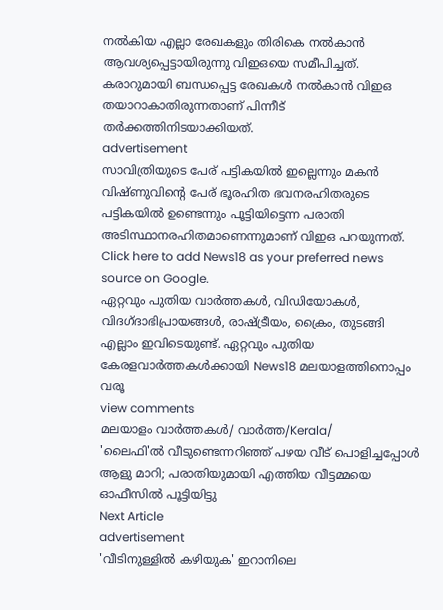നൽകിയ എല്ലാ രേഖകളും തിരികെ നൽകാൻ ആവശ്യപ്പെട്ടായിരുന്നു വിഇഒയെ സമീപിച്ചത്. കരാറുമായി ബന്ധപ്പെട്ട രേഖകൾ നൽകാൻ വിഇഒ തയാറാകാതിരുന്നതാണ് പിന്നീട് തർക്കത്തിനിടയാക്കിയത്.
advertisement
സാവിത്രിയുടെ പേര് പട്ടികയിൽ ഇല്ലെന്നും മകൻ വിഷ്ണുവിന്റെ പേര് ഭൂരഹിത ഭവനരഹിതരുടെ പട്ടികയിൽ ഉണ്ടെന്നും പൂട്ടിയിട്ടെന്ന പരാതി അടിസ്ഥാനരഹിതമാണെന്നുമാണ് വിഇഒ പറയുന്നത്.
Click here to add News18 as your preferred news source on Google.
ഏറ്റവും പുതിയ വാർത്തകൾ, വിഡിയോകൾ, വിദഗ്ദാഭിപ്രായങ്ങൾ, രാഷ്ട്രീയം, ക്രൈം, തുടങ്ങി എല്ലാം ഇവിടെയുണ്ട്. ഏറ്റവും പുതിയ കേരളവാർത്തകൾക്കായി News18 മലയാളത്തിനൊപ്പം വരൂ
view comments
മലയാളം വാർത്തകൾ/ വാർത്ത/Kerala/
'ലൈഫി'ൽ വീടുണ്ടെന്നറിഞ്ഞ് പഴയ വീട് പൊളിച്ചപ്പോൾ ആളു മാറി; പരാതിയുമായി എത്തിയ വീട്ടമ്മയെ ഓഫീസിൽ പൂട്ടിയിട്ടു
Next Article
advertisement
'വീടിനുള്ളിൽ കഴിയുക' ഇറാനിലെ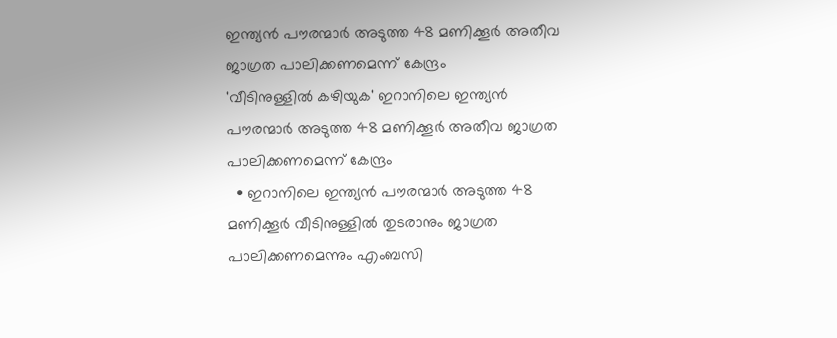ഇന്ത്യൻ പൗരന്മാർ അടുത്ത 48 മണിക്കൂർ അതീവ ജാഗ്രത പാലിക്കണമെന്ന് കേന്ദ്രം
'വീടിനുള്ളിൽ കഴിയുക' ഇറാനിലെ ഇന്ത്യൻ പൗരന്മാർ അടുത്ത 48 മണിക്കൂർ അതീവ ജാഗ്രത പാലിക്കണമെന്ന് കേന്ദ്രം
  • ഇറാനിലെ ഇന്ത്യൻ പൗരന്മാർ അടുത്ത 48 മണിക്കൂർ വീടിനുള്ളിൽ തുടരാനും ജാഗ്രത പാലിക്കണമെന്നും എംബസി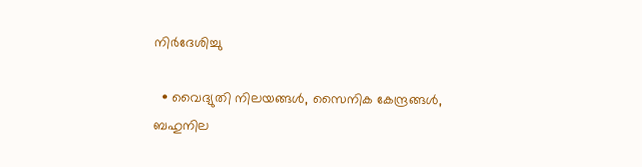നിർദേശിച്ചു

  • വൈദ്യുതി നിലയങ്ങൾ, സൈനിക കേന്ദ്രങ്ങൾ, ബഹുനില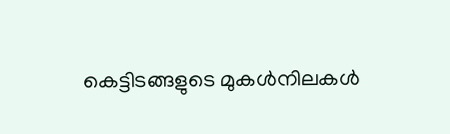കെട്ടിടങ്ങളുടെ മുകൾനിലകൾ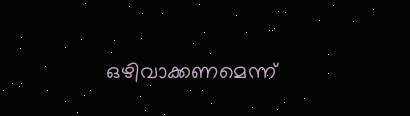ഒഴിവാക്കണമെന്ന്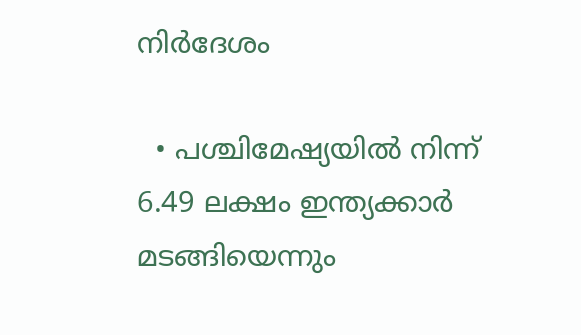നിർദേശം

  • പശ്ചിമേഷ്യയിൽ നിന്ന് 6.49 ലക്ഷം ഇന്ത്യക്കാർ മടങ്ങിയെന്നും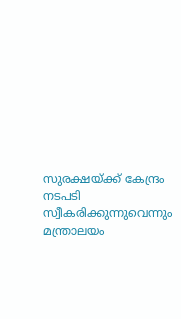സുരക്ഷയ്ക്ക് കേന്ദ്രം നടപടി സ്വീകരിക്കുന്നുവെന്നും മന്ത്രാലയം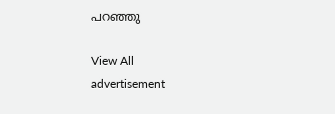പറഞ്ഞു

View All
advertisement